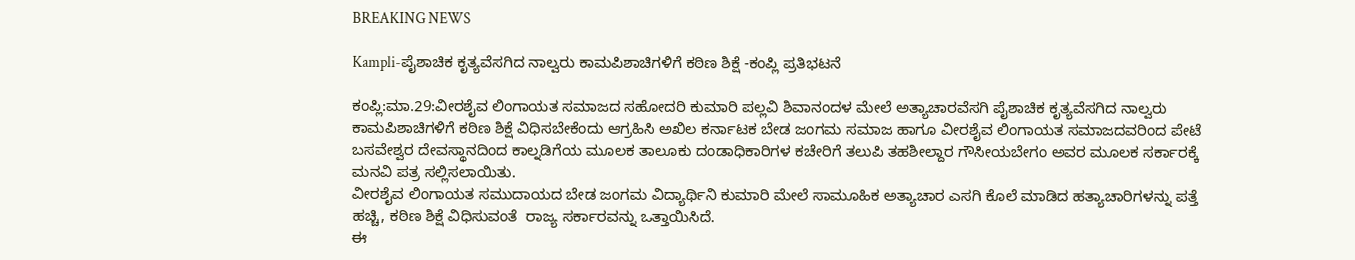BREAKING NEWS

Kampli-ಪೈಶಾಚಿಕ ಕೃತ್ಯವೆಸಗಿದ ನಾಲ್ವರು ಕಾಮಪಿಶಾಚಿಗಳಿಗೆ ಕಠಿಣ ಶಿಕ್ಷೆ -ಕಂಪ್ಲಿ ಪ್ರತಿಭಟನೆ

ಕಂಪ್ಲಿ:ಮಾ.29:ವೀರಶೈವ ಲಿಂಗಾಯತ ಸಮಾಜದ ಸಹೋದರಿ ಕುಮಾರಿ ಪಲ್ಲವಿ ಶಿವಾನಂದಳ ಮೇಲೆ ಅತ್ಯಾಚಾರವೆಸಗಿ ಪೈಶಾಚಿಕ ಕೃತ್ಯವೆಸಗಿದ ನಾಲ್ವರು ಕಾಮಪಿಶಾಚಿಗಳಿಗೆ ಕಠಿಣ ಶಿಕ್ಷೆ ವಿಧಿಸಬೇಕೆಂದು ಆಗ್ರಹಿಸಿ ಅಖಿಲ ಕರ್ನಾಟಕ ಬೇಡ ಜಂಗಮ ಸಮಾಜ ಹಾಗೂ ವೀರಶೈವ ಲಿಂಗಾಯತ ಸಮಾಜದವರಿಂದ ಪೇಟೆ ಬಸವೇಶ್ವರ ದೇವಸ್ಥಾನದಿಂದ ಕಾಲ್ನಡಿಗೆಯ ಮೂಲಕ ತಾಲೂಕು ದಂಡಾಧಿಕಾರಿಗಳ ಕಚೇರಿಗೆ ತಲುಪಿ ತಹಶೀಲ್ದಾರ ಗೌಸೀಯಬೇಗಂ ಅವರ ಮೂಲಕ ಸರ್ಕಾರಕ್ಕೆ  ಮನವಿ ಪತ್ರ ಸಲ್ಲಿಸಲಾಯಿತು.
ವೀರಶೈವ ಲಿಂಗಾಯತ ಸಮುದಾಯದ ಬೇಡ ಜಂಗಮ ವಿದ್ಯಾರ್ಥಿನಿ ಕುಮಾರಿ ಮೇಲೆ ಸಾಮೂಹಿಕ ಅತ್ಯಾಚಾರ ಎಸಗಿ ಕೊಲೆ ಮಾಡಿದ ಹತ್ಯಾಚಾರಿಗಳನ್ನು ಪತ್ತೆ ಹಚ್ಚಿ, ಕಠಿಣ ಶಿಕ್ಷೆ ವಿಧಿಸುವಂತೆ  ರಾಜ್ಯ ಸರ್ಕಾರವನ್ನು ಒತ್ತಾಯಿಸಿದೆ.
ಈ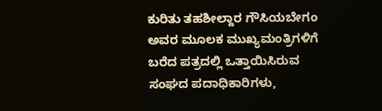ಕುರಿತು ತಹಶೀಲ್ದಾರ ಗೌಸಿಯಬೇಗಂ ಅವರ ಮೂಲಕ ಮುಖ್ಯಮಂತ್ರಿಗಳಿಗೆ ಬರೆದ ಪತ್ರದಲ್ಲಿ ಒತ್ತಾಯಿಸಿರುವ ಸಂಘದ ಪದಾಧಿಕಾರಿಗಳು,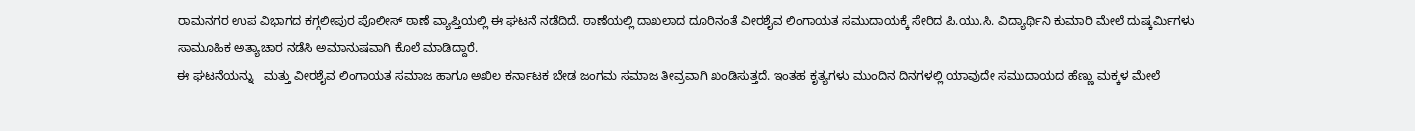ರಾಮನಗರ ಉಪ ವಿಭಾಗದ ಕಗ್ಗಲೀಪುರ ಪೊಲೀಸ್ ಠಾಣೆ ವ್ಯಾಪ್ತಿಯಲ್ಲಿ ಈ ಘಟನೆ ನಡೆದಿದೆ. ಠಾಣೆಯಲ್ಲಿ ದಾಖಲಾದ ದೂರಿನಂತೆ ವೀರಶೈವ ಲಿಂಗಾಯತ ಸಮುದಾಯಕ್ಕೆ ಸೇರಿದ ಪಿ.ಯು.ಸಿ. ವಿದ್ಯಾರ್ಥಿನಿ ಕುಮಾರಿ ಮೇಲೆ ದುಷ್ಕರ್ಮಿಗಳು ಸಾಮೂಹಿಕ ಅತ್ಯಾಚಾರ ನಡೆಸಿ ಅಮಾನುಷವಾಗಿ ಕೊಲೆ ಮಾಡಿದ್ದಾರೆ.
ಈ ಘಟನೆಯನ್ನು   ಮತ್ತು ವೀರಶೈವ ಲಿಂಗಾಯತ ಸಮಾಜ ಹಾಗೂ ಅಖಿಲ ಕರ್ನಾಟಕ ಬೇಡ ಜಂಗಮ ಸಮಾಜ ತೀವ್ರವಾಗಿ ಖಂಡಿಸುತ್ತದೆ. ಇಂತಹ ಕೃತ್ಯಗಳು ಮುಂದಿನ ದಿನಗಳಲ್ಲಿ ಯಾವುದೇ ಸಮುದಾಯದ ಹೆಣ್ಣು ಮಕ್ಕಳ ಮೇಲೆ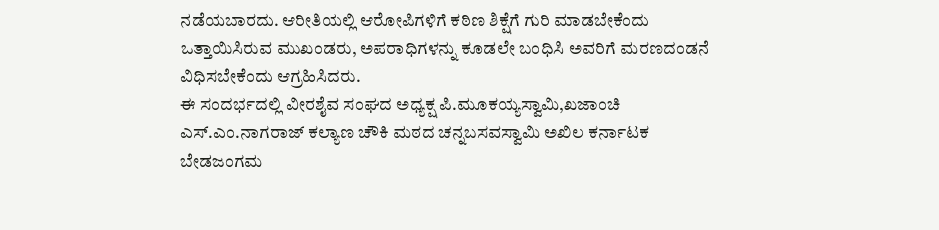ನಡೆಯಬಾರದು. ಆರೀತಿಯಲ್ಲಿ ಆರೋಪಿಗಳಿಗೆ ಕಠಿಣ ಶಿಕ್ಷೆಗೆ ಗುರಿ ಮಾಡಬೇಕೆಂದು ಒತ್ತಾಯಿಸಿರುವ ಮುಖಂಡರು, ಅಪರಾಧಿಗಳನ್ನು ಕೂಡಲೇ ಬಂಧಿಸಿ ಅವರಿಗೆ ಮರಣದಂಡನೆ ವಿಧಿಸಬೇಕೆಂದು ಆಗ್ರಹಿಸಿದರು.
ಈ ಸಂದರ್ಭದಲ್ಲಿ ವೀರಶೈವ ಸಂಘದ ಅಧ್ಯಕ್ಷ ಪಿ.ಮೂಕಯ್ಯಸ್ವಾಮಿ,ಖಜಾಂಚಿ ಎಸ್.ಎಂ.ನಾಗರಾಜ್ ಕಲ್ಯಾಣ ಚೌಕಿ ಮಠದ ಚನ್ನಬಸವಸ್ವಾಮಿ ಅಖಿಲ ಕರ್ನಾಟಕ ಬೇಡಜಂಗಮ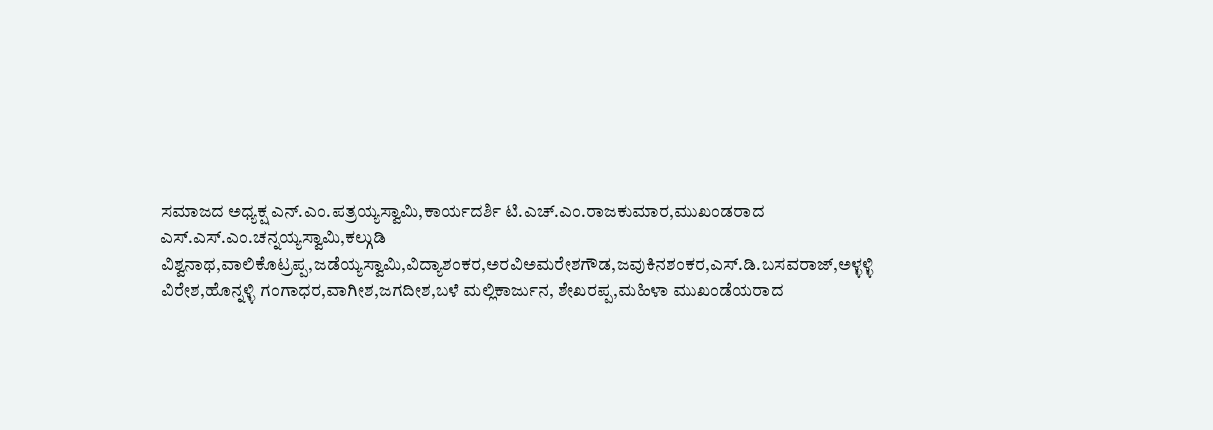ಸಮಾಜದ ಅಧ್ಯಕ್ಷ ಎನ್.ಎಂ.ಪತ್ರಯ್ಯಸ್ವಾಮಿ,ಕಾರ್ಯದರ್ಶಿ ಟಿ.ಎಚ್.ಎಂ.ರಾಜಕುಮಾರ,ಮುಖಂಡರಾದ ಎಸ್.ಎಸ್.ಎಂ.ಚನ್ನಯ್ಯಸ್ವಾಮಿ,ಕಲ್ಗುಡಿ ವಿಶ್ವನಾಥ,ವಾಲಿಕೊಟ್ರಪ್ಪ,ಜಡೆಯ್ಯಸ್ವಾಮಿ,ವಿದ್ಯಾಶಂಕರ,ಅರವಿಅಮರೇಶಗೌಡ,ಜವುಕಿನಶಂಕರ,ಎಸ್.ಡಿ.ಬಸವರಾಜ್,ಅಳ್ಳಳ್ಳಿ ವಿರೇಶ,ಹೊನ್ನಳ್ಳಿ ಗಂಗಾಧರ,ವಾಗೀಶ,ಜಗದೀಶ,ಬಳೆ ಮಲ್ಲಿಕಾರ್ಜುನ, ಶೇಖರಪ್ಪ,ಮಹಿಳಾ ಮುಖಂಡೆಯರಾದ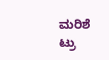ಮರಿಶೆ
ಟ್ರು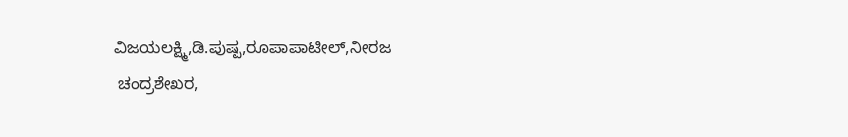ವಿಜಯಲಕ್ಷ್ಮಿ,ಡಿ.ಪುಷ್ಪ,ರೂಪಾಪಾಟೀಲ್,ನೀರಜ
 ಚಂದ್ರಶೇಖರ,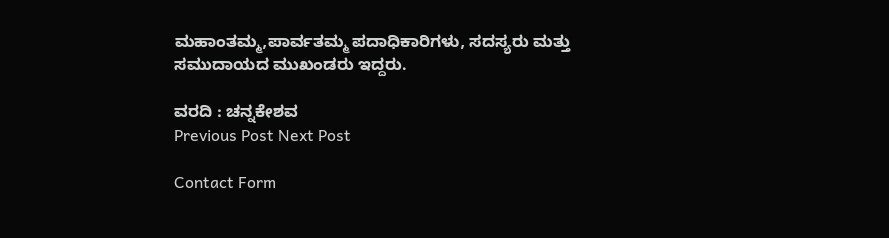ಮಹಾಂತಮ್ಮ,ಪಾರ್ವತಮ್ಮ ಪದಾಧಿಕಾರಿಗಳು, ಸದಸ್ಯರು ಮತ್ತು ಸಮುದಾಯದ ಮುಖಂಡರು ಇದ್ದರು.

ವರದಿ : ಚನ್ನಕೇಶವ
Previous Post Next Post

Contact Form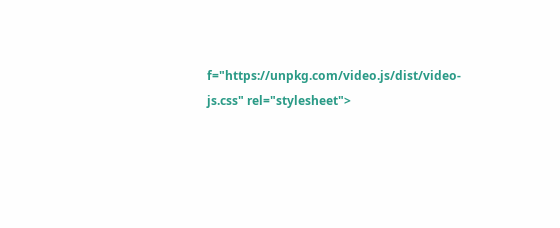f="https://unpkg.com/video.js/dist/video-js.css" rel="stylesheet">